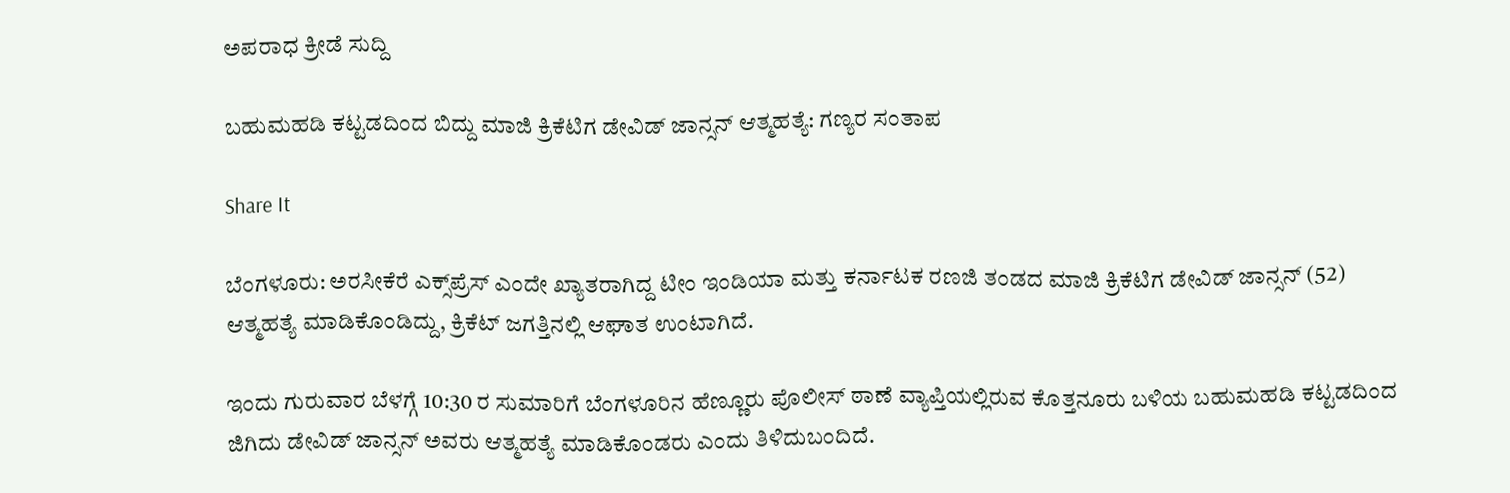ಅಪರಾಧ ಕ್ರೀಡೆ ಸುದ್ದಿ

ಬಹುಮಹಡಿ ಕಟ್ಟಡದಿಂದ ಬಿದ್ದು ಮಾಜಿ ಕ್ರಿಕೆಟಿಗ ಡೇವಿಡ್ ಜಾನ್ಸನ್ ಆತ್ಮಹತ್ಯೆ: ಗಣ್ಯರ ಸಂತಾಪ

Share It

ಬೆಂಗಳೂರು: ಅರಸೀಕೆರೆ ಎಕ್ಸ್‌ಪ್ರೆಸ್ ಎಂದೇ ಖ್ಯಾತರಾಗಿದ್ದ ಟೀಂ ಇಂಡಿಯಾ ಮತ್ತು ಕರ್ನಾಟಕ ರಣಜಿ ತಂಡದ ಮಾಜಿ ಕ್ರಿಕೆಟಿಗ ಡೇವಿಡ್ ಜಾನ್ಸನ್ (52) ಆತ್ಮಹತ್ಯೆ ಮಾಡಿಕೊಂಡಿದ್ದು, ಕ್ರಿಕೆಟ್ ಜಗತ್ತಿನಲ್ಲಿ ಆಘಾತ ಉಂಟಾಗಿದೆ.

ಇಂದು ಗುರುವಾರ ಬೆಳಗ್ಗೆ 10:30 ರ ಸುಮಾರಿಗೆ ಬೆಂಗಳೂರಿನ ಹೆಣ್ಣೂರು ಪೊಲೀಸ್ ಠಾಣೆ ವ್ಯಾಪ್ತಿಯಲ್ಲಿರುವ ಕೊತ್ತನೂರು ಬಳಿಯ ಬಹುಮಹಡಿ ಕಟ್ಟಡದಿಂದ ಜಿಗಿದು ಡೇವಿಡ್ ಜಾನ್ಸನ್ ಅವರು ಆತ್ಮಹತ್ಯೆ ಮಾಡಿಕೊಂಡರು ಎಂದು ತಿಳಿದುಬಂದಿದೆ.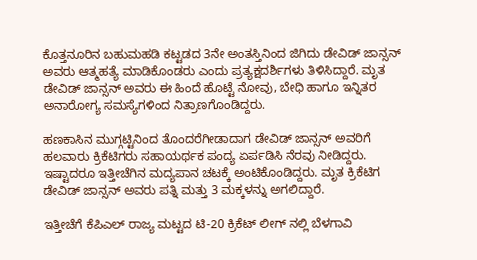ಕೊತ್ತನೂರಿನ ಬಹುಮಹಡಿ ಕಟ್ಟಡದ 3ನೇ ಅಂತಸ್ತಿನಿಂದ ಜಿಗಿದು ಡೇವಿಡ್ ಜಾನ್ಸನ್ ಅವರು ಆತ್ಮಹತ್ಯೆ ಮಾಡಿಕೊಂಡರು ಎಂದು ಪ್ರತ್ಯಕ್ಷದರ್ಶಿಗಳು ತಿಳಿಸಿದ್ದಾರೆ. ಮೃತ ಡೇವಿಡ್ ಜಾನ್ಸನ್ ಅವರು ಈ ಹಿಂದೆ ಹೊಟ್ಟೆ ನೋವು, ಬೇಧಿ ಹಾಗೂ ಇನ್ನಿತರ ಅನಾರೋಗ್ಯ ಸಮಸ್ಯೆಗಳಿಂದ ನಿತ್ರಾಣಗೊಂಡಿದ್ದರು.

ಹಣಕಾಸಿನ ಮುಗ್ಗಟ್ಟಿನಿಂದ ತೊಂದರೆಗೀಡಾದಾಗ ಡೇವಿಡ್ ಜಾನ್ಸನ್ ಅವರಿಗೆ ಹಲವಾರು ಕ್ರಿಕೆಟಿಗರು ಸಹಾಯರ್ಥಕ ಪಂದ್ಯ ಏರ್ಪಡಿಸಿ ನೆರವು ನೀಡಿದ್ದರು.
ಇಷ್ಟಾದರೂ ಇತ್ತೀಚೆಗಿನ ಮದ್ಯಪಾನ ಚಟಕ್ಕೆ ಅಂಟಿಕೊಂಡಿದ್ದರು. ಮೃತ ಕ್ರಿಕೆಟಿಗ ಡೇವಿಡ್ ಜಾನ್ಸನ್ ಅವರು ಪತ್ನಿ ಮತ್ತು 3 ಮಕ್ಕಳನ್ನು ಅಗಲಿದ್ದಾರೆ.

ಇತ್ತೀಚೆಗೆ ಕೆಪಿಎಲ್ ರಾಜ್ಯ ಮಟ್ಟದ ಟಿ-20 ಕ್ರಿಕೆಟ್ ಲೀಗ್ ನಲ್ಲಿ ಬೆಳಗಾವಿ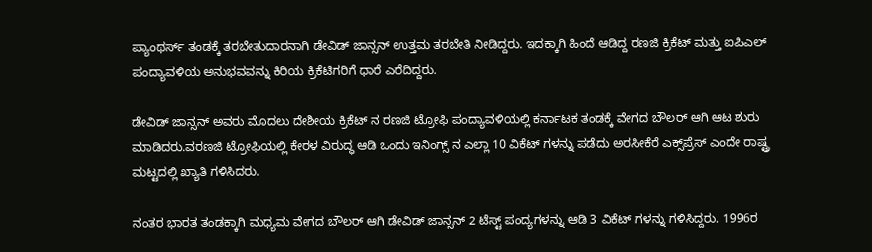ಪ್ಯಾಂಥರ್ಸ್ ತಂಡಕ್ಕೆ ತರಬೇತುದಾರನಾಗಿ ಡೇವಿಡ್ ಜಾನ್ಸನ್ ಉತ್ತಮ ತರಬೇತಿ ನೀಡಿದ್ದರು. ಇದಕ್ಕಾಗಿ ಹಿಂದೆ ಆಡಿದ್ದ ರಣಜಿ ಕ್ರಿಕೆಟ್ ಮತ್ತು ಐಪಿಎಲ್ ಪಂದ್ಯಾವಳಿಯ ಅನುಭವವನ್ನು ಕಿರಿಯ ಕ್ರಿಕೆಟಿಗರಿಗೆ ಧಾರೆ ಎರೆದಿದ್ದರು.

ಡೇವಿಡ್ ಜಾನ್ಸನ್ ಅವರು ಮೊದಲು ದೇಶೀಯ ಕ್ರಿಕೆಟ್ ನ‌‌ ರಣಜಿ ಟ್ರೋಫಿ ಪಂದ್ಯಾವಳಿಯಲ್ಲಿ ಕರ್ನಾಟಕ ತಂಡಕ್ಕೆ ವೇಗದ ಬೌಲರ್ ಆಗಿ ಆಟ ಶುರು ಮಾಡಿದರು.ವರಣಜಿ ಟ್ರೋಫಿಯಲ್ಲಿ ಕೇರಳ ವಿರುದ್ಧ ಆಡಿ ಒಂದು ಇನಿಂಗ್ಸ್ ನ ಎಲ್ಲಾ 10 ವಿಕೆಟ್ ಗಳನ್ನು ಪಡೆದು ಅರಸೀಕೆರೆ ಎಕ್ಸ್‌ಪ್ರೆಸ್‌ ಎಂದೇ ರಾಷ್ಟ್ರ ಮಟ್ಟದಲ್ಲಿ ಖ್ಯಾತಿ ಗಳಿಸಿದರು.

ನಂತರ ಭಾರತ ತಂಡಕ್ಕಾಗಿ ಮಧ್ಯಮ ವೇಗದ ಬೌಲರ್ ಆಗಿ ಡೇವಿಡ್ ಜಾನ್ಸನ್ 2 ಟೆಸ್ಟ್ ಪಂದ್ಯಗಳನ್ನು ಆಡಿ 3 ವಿಕೆಟ್ ಗಳನ್ನು ಗಳಿಸಿದ್ದರು. 1996ರ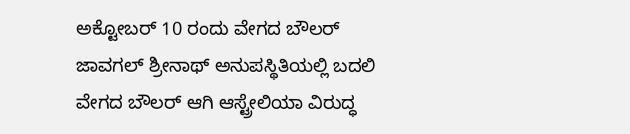ಅಕ್ಟೋಬರ್ 10 ರಂದು ವೇಗದ ಬೌಲರ್ ಜಾವಗಲ್ ಶ್ರೀನಾಥ್ ಅನುಪಸ್ಥಿತಿಯಲ್ಲಿ ಬದಲಿ ವೇಗದ ಬೌಲರ್ ಆಗಿ ಆಸ್ಟ್ರೇಲಿಯಾ ವಿರುದ್ಧ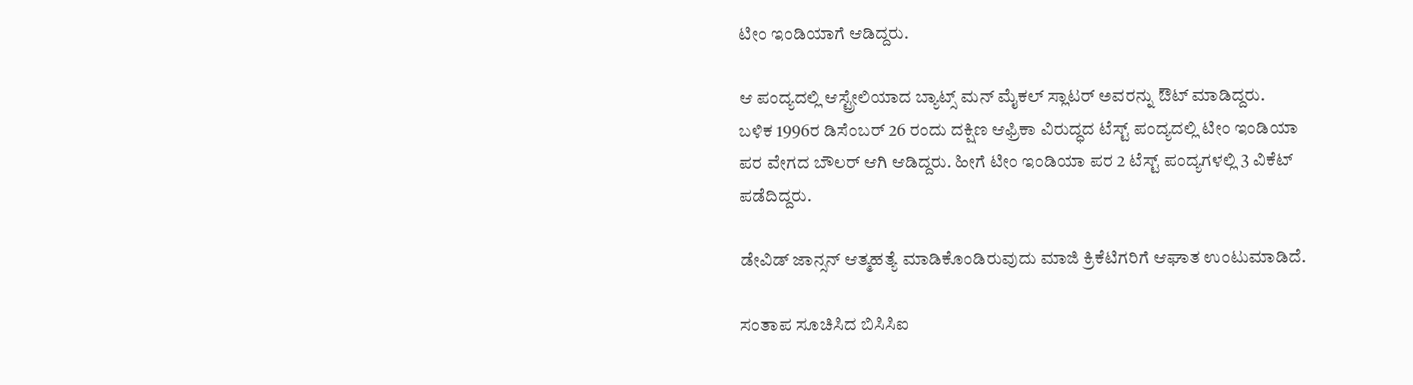ಟೀಂ ಇಂಡಿಯಾಗೆ ಆಡಿದ್ದರು.

ಆ ಪಂದ್ಯದಲ್ಲಿ ಆಸ್ಟ್ರೇಲಿಯಾದ ಬ್ಯಾಟ್ಸ್ ಮನ್ ಮೈಕಲ್ ಸ್ಲಾಟರ್ ಅವರನ್ನು ಔಟ್ ಮಾಡಿದ್ದರು.
ಬಳಿಕ 1996ರ ಡಿಸೆಂಬರ್ 26 ರಂದು ದಕ್ಷಿಣ ಆಫ್ರಿಕಾ ವಿರುದ್ಧದ ಟೆಸ್ಟ್ ಪಂದ್ಯದಲ್ಲಿ ಟೀಂ ಇಂಡಿಯಾ ಪರ ವೇಗದ ಬೌಲರ್ ಆಗಿ ಆಡಿದ್ದರು. ಹೀಗೆ ಟೀಂ ಇಂಡಿಯಾ ಪರ 2 ಟೆಸ್ಟ್ ಪಂದ್ಯಗಳಲ್ಲಿ 3 ವಿಕೆಟ್ ಪಡೆದಿದ್ದರು.

ಡೇವಿಡ್ ಜಾನ್ಸನ್ ಆತ್ಮಹತ್ಯೆ ಮಾಡಿಕೊಂಡಿರುವುದು ಮಾಜಿ ಕ್ರಿಕೆಟಿಗರಿಗೆ ಆಘಾತ ಉಂಟುಮಾಡಿದೆ.

ಸಂತಾಪ ಸೂಚಿಸಿದ ಬಿಸಿಸಿಐ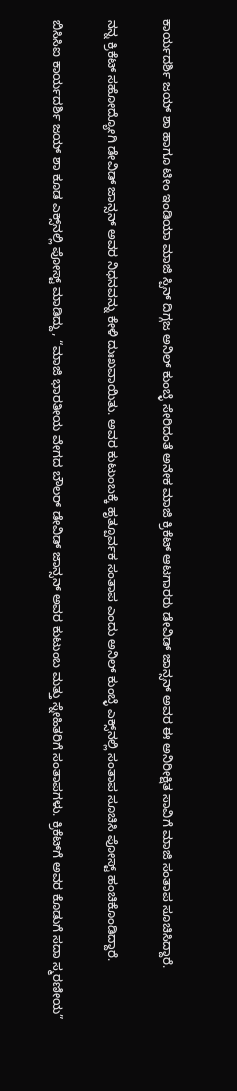ಕಾರ್ಯದರ್ಶಿ ಜಯ್ ಶಾ ಹಾಗೂ ಟೀಂ ಇಂಡಿಯಾ ಮಾಜಿ ಸ್ಪಿನ್ ದಿಗ್ಗಜ ಅನಿಲ್ ಕುಂಬ್ಳೆ‌ ಸೇರಿದಂತೆ ಅನೇಕ ಮಾಜಿ ಕ್ರಿಕೆಟ್ ಆಟಗಾರರು ಡೇವಿಡ್ ಜಾನ್ಸನ್ ಅವರ ಈ ಅನಿರೀಕ್ಷಿತ ಸಾವಿಗೆ ಮಾಜಿ ಸಂತಾಪ ಸೂಚಿಸಿದ್ದಾರೆ.

ನನ್ನ ಕ್ರಿಕೆಟ್ ಸಹೋದ್ಯೋಗಿ ಡೇವಿಡ್ ಜಾನ್ಸನ್ ಅವರ ನಿಧನವನ್ನು ಕೇಳಿ ದುಃಖವಾಯಿತು. ಅವರ ಕುಟುಂಬಕ್ಕೆ ಹೃತ್ಪೂರ್ವಕ ಸಂತಾಪ ಎಂದು ಅನಿಲ್ ಕುಂಬ್ಳೆ ಎಕ್ಸ್‌ನಲ್ಲಿ ಸಂತಾಪ ಸೂಚಿಸಿ ಪೋಸ್ಟ್ ಹಂಚಿಕೊಂಡಿದ್ದಾರೆ.

ಬಿಸಿಸಿಐ ಕಾರ್ಯದರ್ಶಿ ಜಯ್‌ ಶಾ ಕೂಡ ಎಕ್ಸ್‌ನಲ್ಲಿ ಪೋಸ್ಟ್ ಮಾಡಿದ್ದು, “ಮಾಜಿ ಭಾರತೀಯ ವೇಗದ ಬೌಲರ್ ಡೇವಿಡ್ ಜಾನ್ಸನ್ ಅವರ ಕುಟುಂಬ ಮತ್ತು ಸ್ನೇಹಿತರಿಗೆ ಸಂತಾಪಗಳು. ಕ್ರಿಕೆಟ್‌ಗೆ ಅವರ ಕೊಡುಗೆ ಸದಾ ಸ್ಮರಣೀಯ”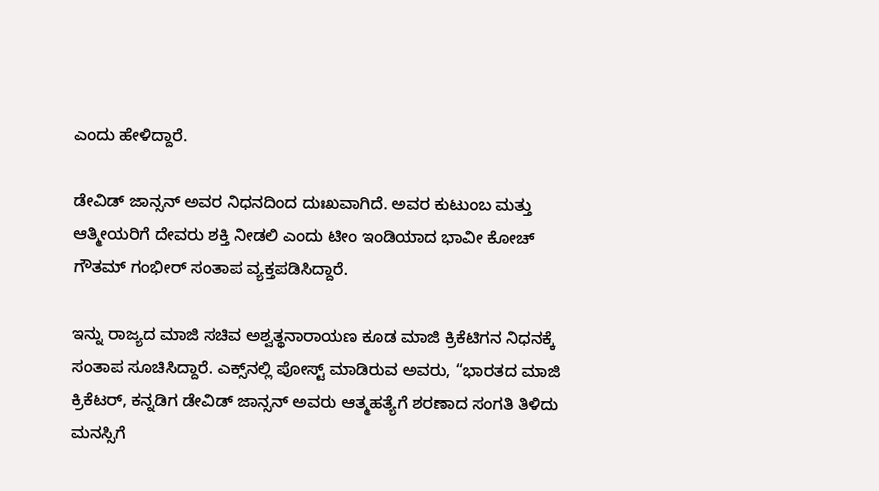ಎಂದು ಹೇಳಿದ್ದಾರೆ.

ಡೇವಿಡ್ ಜಾನ್ಸನ್ ಅವರ ನಿಧನದಿಂದ ದುಃಖವಾಗಿದೆ. ಅವರ ಕುಟುಂಬ ಮತ್ತು ಆತ್ಮೀಯರಿಗೆ ದೇವರು ಶಕ್ತಿ ನೀಡಲಿ ಎಂದು ಟೀಂ ಇಂಡಿಯಾದ ಭಾವೀ ಕೋಚ್
ಗೌತಮ್ ಗಂಭೀರ್ ಸಂತಾಪ ವ್ಯಕ್ತಪಡಿಸಿದ್ದಾರೆ.

ಇನ್ನು ರಾಜ್ಯದ ಮಾಜಿ ಸಚಿವ ಅಶ್ವತ್ಥನಾರಾಯಣ ಕೂಡ ಮಾಜಿ ಕ್ರಿಕೆಟಿಗನ ನಿಧನಕ್ಕೆ ಸಂತಾಪ ಸೂಚಿಸಿದ್ದಾರೆ. ಎಕ್ಸ್‌ನಲ್ಲಿ ಪೋಸ್ಟ್ ಮಾಡಿರುವ ಅವರು, “ಭಾರತದ ಮಾಜಿ ಕ್ರಿಕೆಟರ್‌, ಕನ್ನಡಿಗ ಡೇವಿಡ್‌ ಜಾನ್ಸನ್‌ ಅವರು ಆತ್ಮಹತ್ಯೆಗೆ ಶರಣಾದ ಸಂಗತಿ ತಿಳಿದು ಮನಸ್ಸಿಗೆ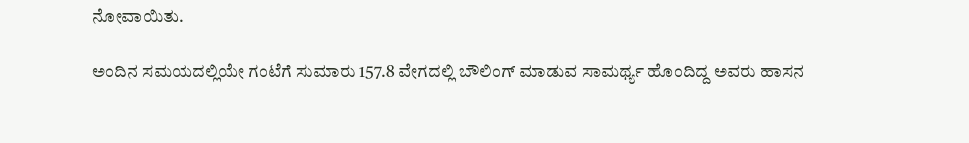ನೋವಾಯಿತು.

ಅಂದಿನ ಸಮಯದಲ್ಲಿಯೇ ಗಂಟೆಗೆ ಸುಮಾರು 157.8 ವೇಗದಲ್ಲಿ ಬೌಲಿಂಗ್‌ ಮಾಡುವ ಸಾಮರ್ಥ್ಯ ಹೊಂದಿದ್ದ ಅವರು ಹಾಸನ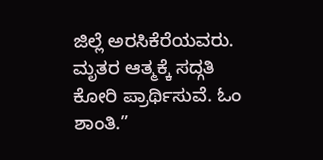ಜಿಲ್ಲೆ ಅರಸಿಕೆರೆಯವರು. ಮೃತರ ಆತ್ಮಕ್ಕೆ ಸದ್ಗತಿ ಕೋರಿ ಪ್ರಾರ್ಥಿಸುವೆ. ಓಂ ಶಾಂತಿ.”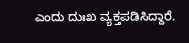ಎಂದು ದುಃಖ ವ್ಯಕ್ತಪಡಿಸಿದ್ದಾರೆ.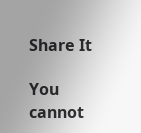Share It

You cannot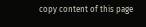copy content of this page